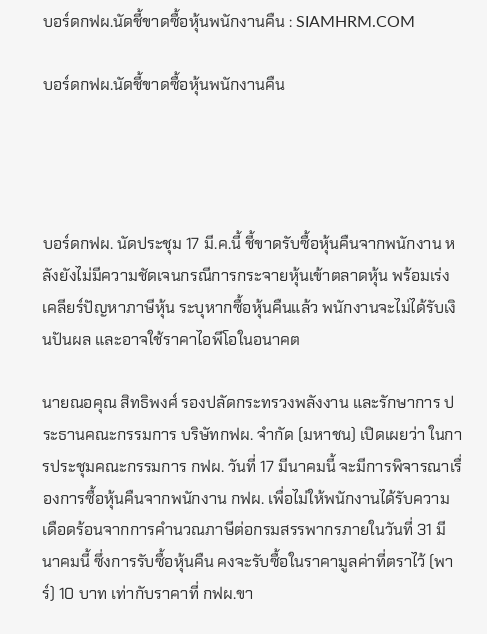บอร์ดกฟผ.นัดชี้ขาดซื้อหุ้นพนักงานคืน : SIAMHRM.COM

บอร์ดกฟผ.นัดชี้ขาดซื้อหุ้นพนักงานคืน




บอร์ดกฟผ. นัดประชุม 17 มี.ค.นี้ ชี้ขาดรับซื้อหุ้นคืนจากพนักงาน หลังยังไม่มีความชัดเจนกรณีการกระจายหุ้นเข้าตลาดหุ้น พร้อมเร่งเคลียร์ปัญหาภาษีหุ้น ระบุหากซื้อหุ้นคืนแล้ว พนักงานจะไม่ได้รับเงินปันผล และอาจใช้ราคาไอพีโอในอนาคต

นายณอคุณ สิทธิพงศ์ รองปลัดกระทรวงพลังงาน และรักษาการ ประธานคณะกรรมการ บริษัทกฟผ. จำกัด (มหาชน) เปิดเผยว่า ในการประชุมคณะกรรมการ กฟผ. วันที่ 17 มีนาคมนี้ จะมีการพิจารณาเรื่องการซื้อหุ้นคืนจากพนักงาน กฟผ. เพื่อไม่ให้พนักงานได้รับความเดือดร้อนจากการคำนวณภาษีต่อกรมสรรพากรภายในวันที่ 31 มีนาคมนี้ ซึ่งการรับซื้อหุ้นคืน คงจะรับซื้อในราคามูลค่าที่ตราไว้ (พาร์) 10 บาท เท่ากับราคาที่ กฟผ.ขา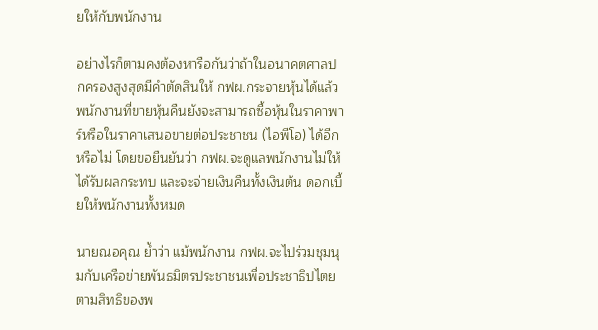ยให้กับพนักงาน

อย่างไรก็ตามคงต้องหารือกันว่าถ้าในอนาคตศาลปกครองสูงสุดมีคำตัดสินให้ กฟผ.กระจายหุ้นได้แล้ว พนักงานที่ขายหุ้นคืนยังจะสามารถซื้อหุ้นในราคาพาร์หรือในราคาเสนอขายต่อประชาชน (ไอพีโอ) ได้อีกหรือไม่ โดยขอยืนยันว่า กฟผ.จะดูแลพนักงานไม่ให้ได้รับผลกระทบ และจะจ่ายเงินคืนทั้งเงินต้น ดอกเบี้ยให้พนักงานทั้งหมด

นายณอคุณ ย้ำว่า แม้พนักงาน กฟผ.จะไปร่วมชุมนุมกับเครือข่ายพันธมิตรประชาชนเพื่อประชาธิปไตย ตามสิทธิของพ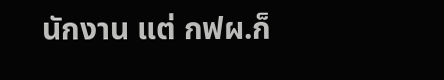นักงาน แต่ กฟผ.ก็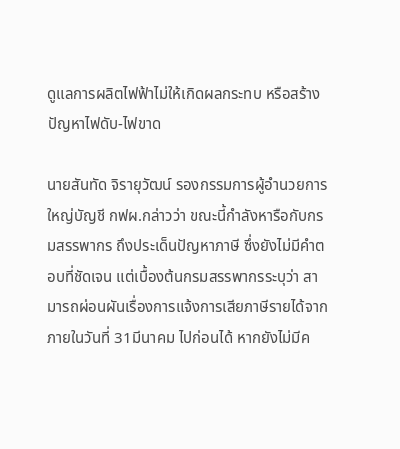ดูแลการผลิตไฟฟ้าไม่ให้เกิดผลกระทบ หรือสร้างปัญหาไฟดับ-ไฟขาด

นายสันทัด จิรายุวัฒน์ รองกรรมการผู้อำนวยการใหญ่บัญชี กฟผ.กล่าวว่า ขณะนี้กำลังหารือกับกรมสรรพากร ถึงประเด็นปัญหาภาษี ซึ่งยังไม่มีคำตอบที่ชัดเจน แต่เบื้องต้นกรมสรรพากรระบุว่า สามารถผ่อนผันเรื่องการแจ้งการเสียภาษีรายได้จากภายในวันที่ 31มีนาคม ไปก่อนได้ หากยังไม่มีค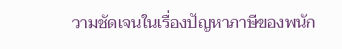วามชัดเจนในเรื่องปัญหาภาษีของพนัก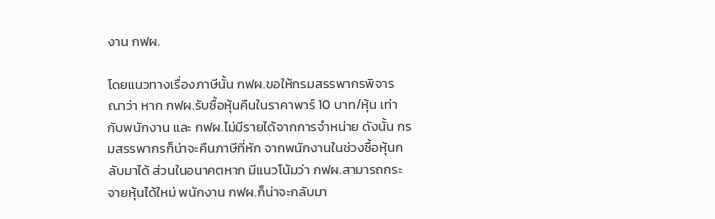งาน กฟผ.

โดยแนวทางเรื่องภาษีนั้น กฟผ.ขอให้กรมสรรพากรพิจารณาว่า หาก กฟผ.รับซื้อหุ้นคืนในราคาพาร์ 10 บาท/หุ้น เท่ากับพนักงาน และ กฟผ.ไม่มีรายได้จากการจำหน่าย ดังนั้น กรมสรรพากรก็น่าจะคืนภาษีที่หัก จากพนักงานในช่วงซื้อหุ้นกลับมาได้ ส่วนในอนาคตหาก มีแนวโน้มว่า กฟผ.สามารถกระจายหุ้นได้ใหม่ พนักงาน กฟผ.ก็น่าจะกลับมา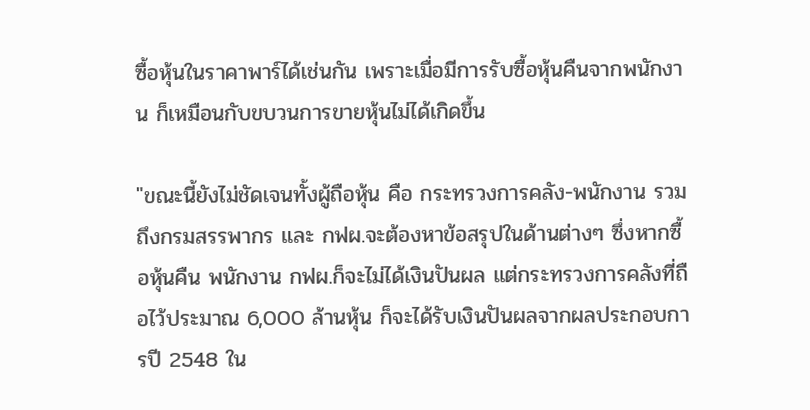ซื้อหุ้นในราคาพาร์ได้เช่นกัน เพราะเมื่อมีการรับซื้อหุ้นคืนจากพนักงาน ก็เหมือนกับขบวนการขายหุ้นไม่ได้เกิดขึ้น

"ขณะนี้ยังไม่ชัดเจนทั้งผู้ถือหุ้น คือ กระทรวงการคลัง-พนักงาน รวมถึงกรมสรรพากร และ กฟผ.จะต้องหาข้อสรุปในด้านต่างๆ ซึ่งหากซื้อหุ้นคืน พนักงาน กฟผ.ก็จะไม่ได้เงินปันผล แต่กระทรวงการคลังที่ถือไว้ประมาณ 6,000 ล้านหุ้น ก็จะได้รับเงินปันผลจากผลประกอบการปี 2548 ใน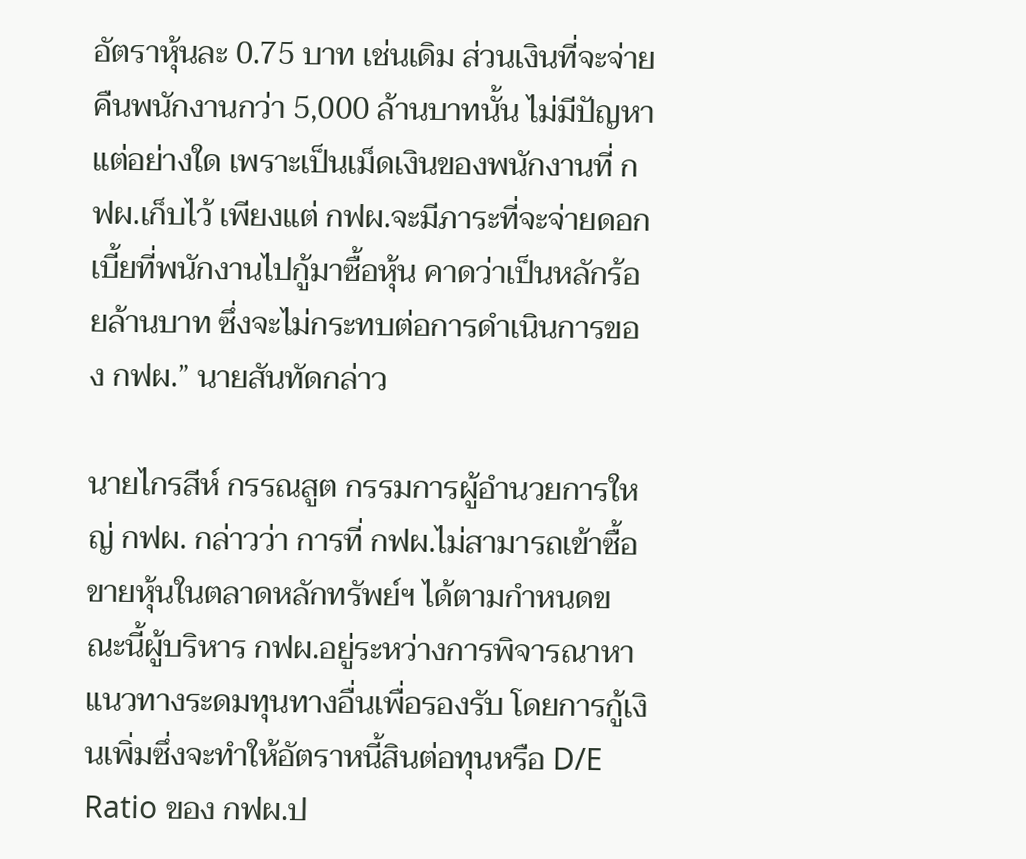อัตราหุ้นละ 0.75 บาท เช่นเดิม ส่วนเงินที่จะจ่ายคืนพนักงานกว่า 5,000 ล้านบาทนั้น ไม่มีปัญหาแต่อย่างใด เพราะเป็นเม็ดเงินของพนักงานที่ กฟผ.เก็บไว้ เพียงแต่ กฟผ.จะมีภาระที่จะจ่ายดอกเบี้ยที่พนักงานไปกู้มาซื้อหุ้น คาดว่าเป็นหลักร้อยล้านบาท ซึ่งจะไม่กระทบต่อการดำเนินการของ กฟผ.” นายสันทัดกล่าว

นายไกรสีห์ กรรณสูต กรรมการผู้อำนวยการใหญ่ กฟผ. กล่าวว่า การที่ กฟผ.ไม่สามารถเข้าซื้อขายหุ้นในตลาดหลักทรัพย์ฯ ได้ตามกำหนดขณะนี้ผู้บริหาร กฟผ.อยู่ระหว่างการพิจารณาหาแนวทางระดมทุนทางอื่นเพื่อรองรับ โดยการกู้เงินเพิ่มซึ่งจะทำให้อัตราหนี้สินต่อทุนหรือ D/E Ratio ของ กฟผ.ป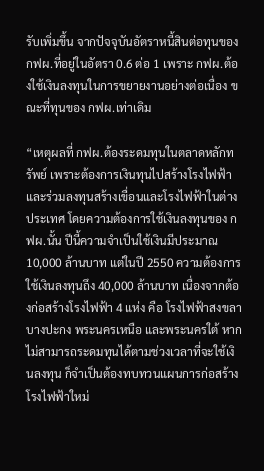รับเพิ่มขึ้น จากปัจจุบันอัตราหนี้สินต่อทุนของ กฟผ.ที่อยู่ในอัตรา 0.6 ต่อ 1 เพราะ กฟผ.ต้องใช้เงินลงทุนในการขยายงานอย่างต่อเนื่อง ขณะที่ทุนของ กฟผ.เท่าเดิม

“เหตุผลที่ กฟผ.ต้องระดมทุนในตลาดหลักทรัพย์ เพราะต้องการเงินทุนไปสร้างโรงไฟฟ้า และร่วมลงทุนสร้างเขื่อนและโรงไฟฟ้าในต่างประเทศ โดยความต้องการใช้เงินลงทุนของ กฟผ.นั้น ปีนี้ความจำเป็นใช้เงินมีประมาณ 10,000 ล้านบาท แต่ในปี 2550 ความต้องการใช้เงินลงทุนถึง 40,000 ล้านบาท เนื่องจากต้องก่อสร้างโรงไฟฟ้า 4 แห่ง คือ โรงไฟฟ้าสงขลา บางปะกง พระนครเหนือ และพระนครใต้ หากไม่สามารถระดมทุนได้ตามช่วงเวลาที่จะใช้เงินลงทุน ก็จำเป็นต้องทบทวนแผนการก่อสร้างโรงไฟฟ้าใหม่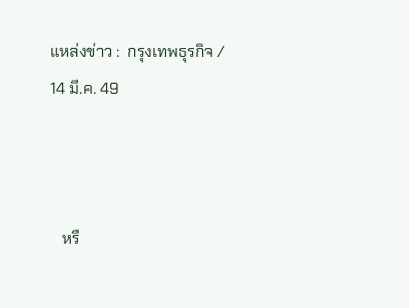แหล่งข่าว :  กรุงเทพธุรกิจ / 14 มี.ค. 49



   หรื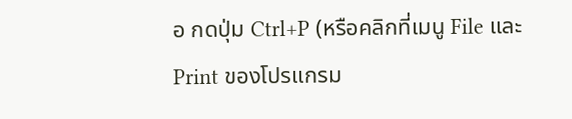อ กดปุ่ม Ctrl+P (หรือคลิกที่เมนู File และ Print ของโปรแกรม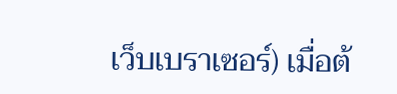เว็บเบราเซอร์) เมื่อต้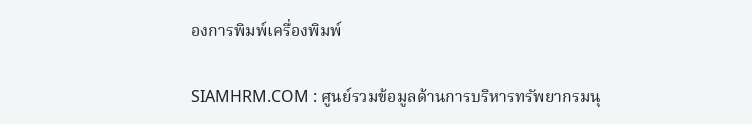องการพิมพ์เครื่องพิมพ์

SIAMHRM.COM : ศูนย์รวมข้อมูลด้านการบริหารทรัพยากรมนุ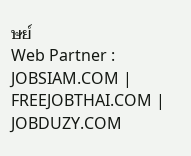ษย์
Web Partner : JOBSIAM.COM | FREEJOBTHAI.COM | JOBDUZY.COM